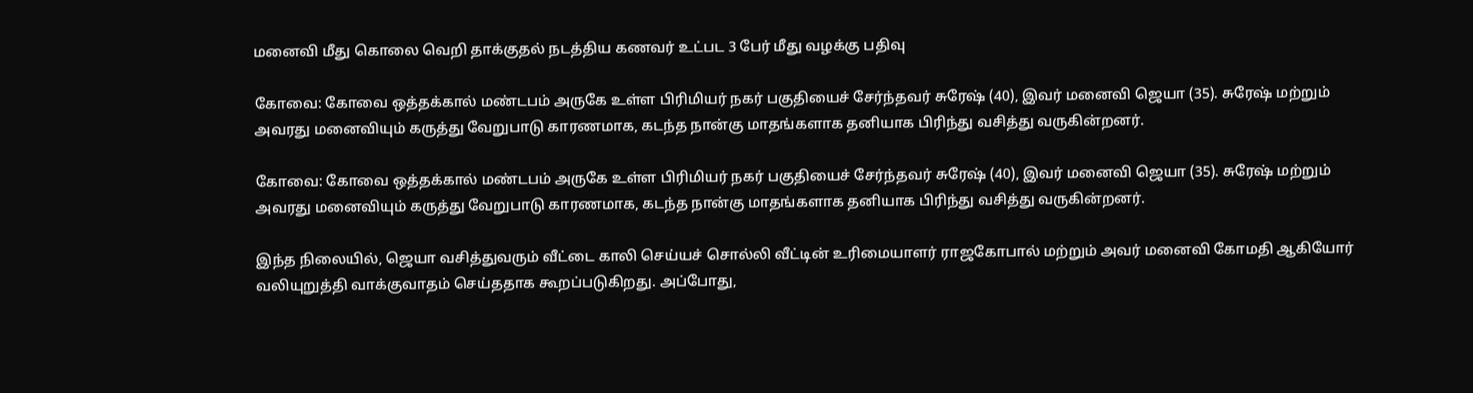மனைவி மீது கொலை வெறி தாக்குதல் நடத்திய கணவர் உட்பட 3 பேர் மீது வழக்கு பதிவு

கோவை: கோவை ஒத்தக்கால் மண்டபம் அருகே உள்ள பிரிமியர் நகர் பகுதியைச் சேர்ந்தவர் சுரேஷ் (40), இவர் மனைவி ஜெயா (35). சுரேஷ் மற்றும் அவரது மனைவியும் கருத்து வேறுபாடு காரணமாக, கடந்த நான்கு மாதங்களாக தனியாக பிரிந்து வசித்து வருகின்றனர்.

கோவை: கோவை ஒத்தக்கால் மண்டபம் அருகே உள்ள பிரிமியர் நகர் பகுதியைச் சேர்ந்தவர் சுரேஷ் (40), இவர் மனைவி ஜெயா (35). சுரேஷ் மற்றும் அவரது மனைவியும் கருத்து வேறுபாடு காரணமாக, கடந்த நான்கு மாதங்களாக தனியாக பிரிந்து வசித்து வருகின்றனர்.

இந்த நிலையில், ஜெயா வசித்துவரும் வீட்டை காலி செய்யச் சொல்லி வீட்டின் உரிமையாளர் ராஜகோபால் மற்றும் அவர் மனைவி கோமதி ஆகியோர் வலியுறுத்தி வாக்குவாதம் செய்ததாக கூறப்படுகிறது. அப்போது,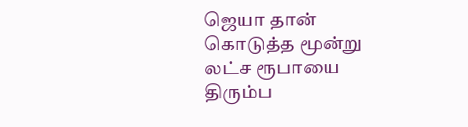ஜெயா தான் கொடுத்த மூன்று லட்ச ரூபாயை திரும்ப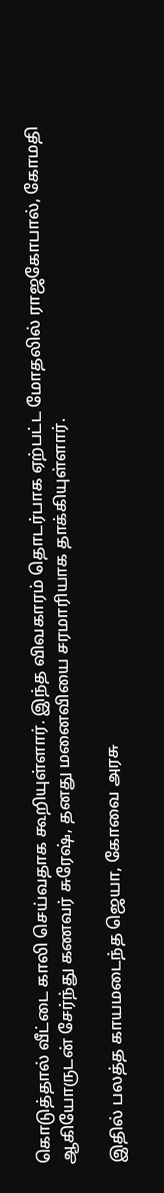கொடுத்தால் வீட்டை காலி செய்வதாக கூறியுள்ளார். இந்த விவகாரம் தொடர்பாக ஏற்பட்ட மோதலில் ராஜகோபால், கோமதி ஆகியோருடன் சேர்ந்து கணவர் சுரேஷ், தனது மனைவியை சரமாரியாக தாக்கியுள்ளார்.

இதில் பலத்த காயமடைந்த ஜெயா, கோவை அரசு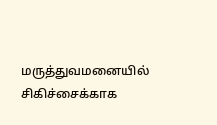மருத்துவமனையில் சிகிச்சைக்காக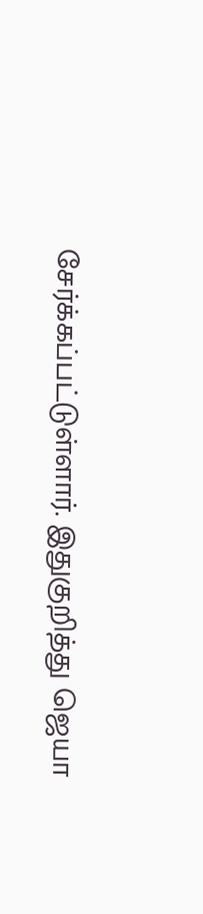சேர்க்கப்பட்டுள்ளார். இதுகுறித்து ஜெயா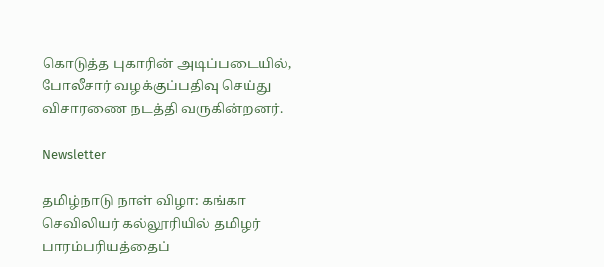கொடுத்த புகாரின் அடிப்படையில், போலீசார் வழக்குப்பதிவு செய்து விசாரணை நடத்தி வருகின்றனர்.

Newsletter

தமிழ்நாடு நாள் விழா: கங்கா செவிலியர் கல்லூரியில் தமிழர் பாரம்பரியத்தைப்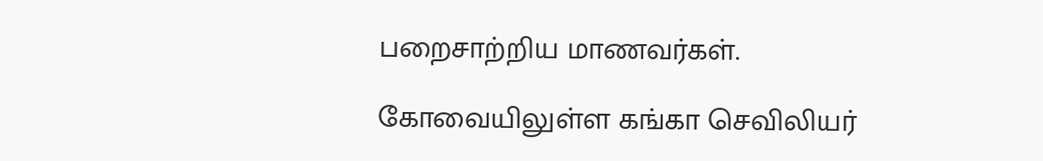பறைசாற்றிய மாணவர்கள்.

கோவையிலுள்ள கங்கா செவிலியர்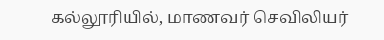கல்லூரியில், மாணவர் செவிலியர்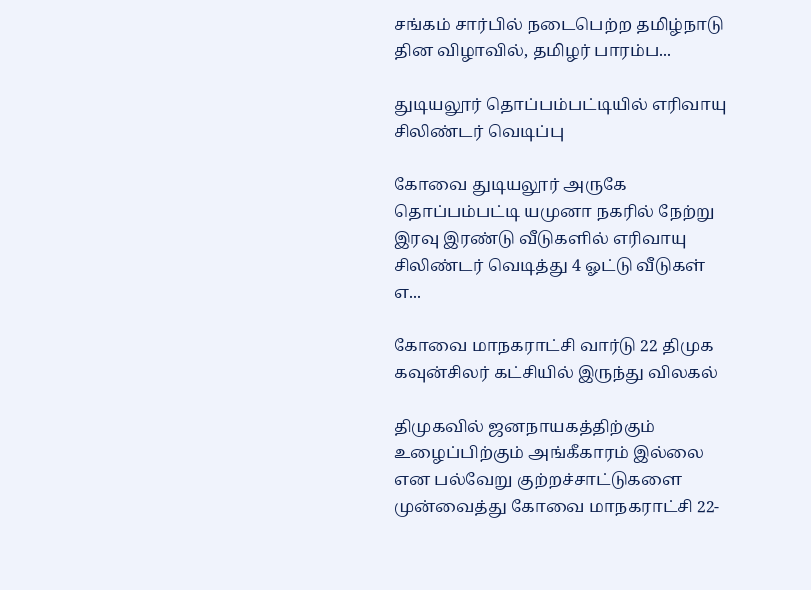சங்கம் சார்பில் நடைபெற்ற தமிழ்நாடு தின விழாவில், தமிழர் பாரம்ப...

துடியலூர் தொப்பம்பட்டியில் எரிவாயு சிலிண்டர் வெடிப்பு

கோவை துடியலூர் அருகே தொப்பம்பட்டி யமுனா நகரில் நேற்று இரவு இரண்டு வீடுகளில் எரிவாயு சிலிண்டர் வெடித்து 4 ஓட்டு வீடுகள் எ...

கோவை மாநகராட்சி வார்டு 22 திமுக கவுன்சிலர் கட்சியில் இருந்து விலகல்

திமுகவில் ஜனநாயகத்திற்கும் உழைப்பிற்கும் அங்கீகாரம் இல்லை என பல்வேறு குற்றச்சாட்டுகளை முன்வைத்து கோவை மாநகராட்சி 22-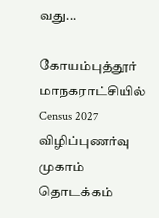வது...

கோயம்புத்தூர் மாநகராட்சியில் Census 2027 விழிப்புணர்வு முகாம் தொடக்கம்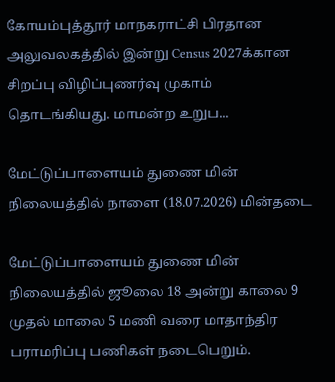கோயம்புத்தூர் மாநகராட்சி பிரதான அலுவலகத்தில் இன்று Census 2027க்கான சிறப்பு விழிப்புணர்வு முகாம் தொடங்கியது. மாமன்ற உறுப...

மேட்டுப்பாளையம் துணை மின் நிலையத்தில் நாளை (18.07.2026) மின்தடை

மேட்டுப்பாளையம் துணை மின் நிலையத்தில் ஜூலை 18 அன்று காலை 9 முதல் மாலை 5 மணி வரை மாதாந்திர பராமரிப்பு பணிகள் நடைபெறும்.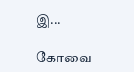இ...

கோவை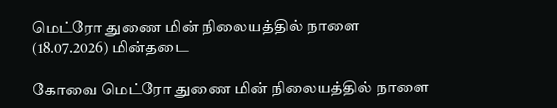மெட்ரோ துணை மின் நிலையத்தில் நாளை (18.07.2026) மின்தடை

கோவை மெட்ரோ துணை மின் நிலையத்தில் நாளை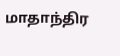மாதாந்திர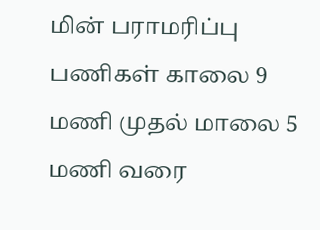மின் பராமரிப்பு பணிகள் காலை 9 மணி முதல் மாலை 5 மணி வரை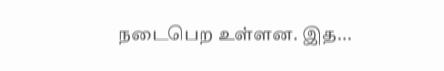நடைபெற உள்ளன. இத...